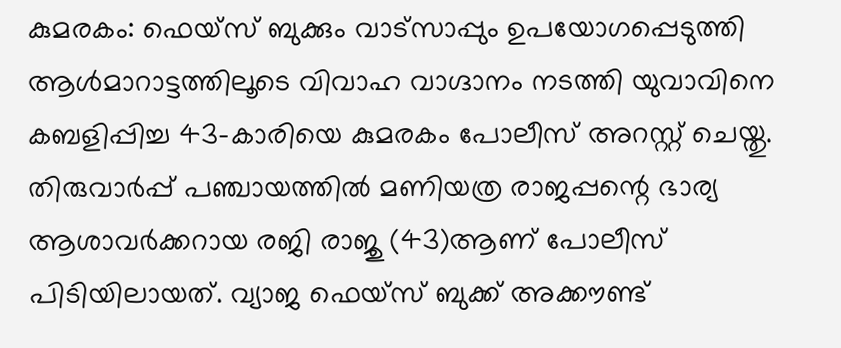കുമരകം: ഫെയ്സ് ബുക്കും വാട്സാപ്പും ഉപയോഗപ്പെടുത്തി ആൾമാറാട്ടത്തിലൂടെ വിവാഹ വാഗ്ദാനം നടത്തി യുവാവിനെ കബളിപ്പിച്ച 43-കാരിയെ കുമരകം പോലീസ് അറസ്റ്റ് ചെയ്തു. തിരുവാർപ്പ് പഞ്ചായത്തിൽ മണിയത്ര രാജപ്പന്റെ ഭാര്യ ആശാവർക്കറായ രജി രാജു (43)ആണ് പോലീസ് പിടിയിലായത്. വ്യാജ ഫെയ്സ് ബുക്ക് അക്കൗണ്ട്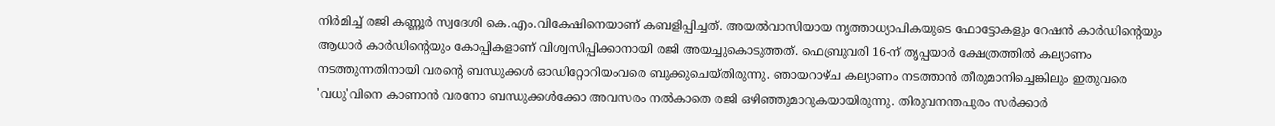നിർമിച്ച് രജി കണ്ണൂർ സ്വദേശി കെ.എം.വികേഷിനെയാണ് കബളിപ്പിച്ചത്. അയൽവാസിയായ നൃത്താധ്യാപികയുടെ ഫോട്ടോകളും റേഷൻ കാർഡിന്റെയും ആധാർ കാർഡിന്റെയും കോപ്പികളാണ് വിശ്വസിപ്പിക്കാനായി രജി അയച്ചുകൊടുത്തത്. ഫെബ്രുവരി 16-ന് തൃപ്പയാർ ക്ഷേത്രത്തിൽ കല്യാണം നടത്തുന്നതിനായി വരന്റെ ബന്ധുക്കൾ ഓഡിറ്റോറിയംവരെ ബുക്കുചെയ്തിരുന്നു. ഞായറാഴ്ച കല്യാണം നടത്താൻ തീരുമാനിച്ചെങ്കിലും ഇതുവരെ 'വധു'വിനെ കാണാൻ വരനോ ബന്ധുക്കൾക്കോ അവസരം നൽകാതെ രജി ഒഴിഞ്ഞുമാറുകയായിരുന്നു. തിരുവനന്തപുരം സർക്കാർ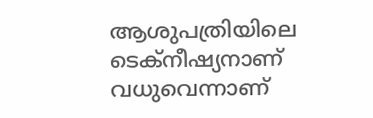ആശുപത്രിയിലെ ടെക്നീഷ്യനാണ് വധുവെന്നാണ്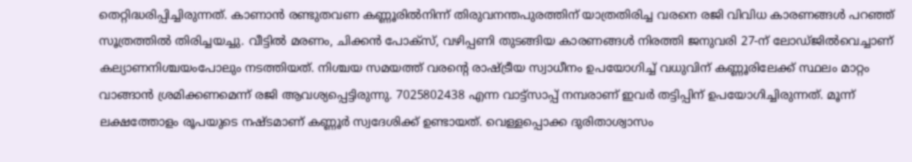തെറ്റിദ്ധരിപ്പിച്ചിരുന്നത്. കാണാൻ രണ്ടുതവണ കണ്ണൂരിൽനിന്ന് തിരുവനന്തപുരത്തിന് യാത്രതിരിച്ച വരനെ രജി വിവിധ കാരണങ്ങൾ പറഞ്ഞ് സൂത്രത്തിൽ തിരിച്ചയച്ചു. വീട്ടിൽ മരണം, ചിക്കൻ പോക്സ്, വഴിപ്പണി തുടങ്ങിയ കാരണങ്ങൾ നിരത്തി ജനുവരി 27-ന് ലോഡ്ജിൽവെച്ചാണ് കല്യാണനിശ്ചയംപോലും നടത്തിയത്. നിശ്ചയ സമയത്ത് വരന്റെ രാഷ്ട്രീയ സ്വാധീനം ഉപയോഗിച്ച് വധുവിന് കണ്ണൂരിലേക്ക് സ്ഥലം മാറ്റം വാങ്ങാൻ ശ്രമിക്കണമെന്ന് രജി ആവശ്യപ്പെട്ടിരുന്നു. 7025802438 എന്ന വാട്ട്സാപ്പ് നമ്പരാണ് ഇവർ തട്ടിപ്പിന് ഉപയോഗിച്ചിരുന്നത്. മൂന്ന് ലക്ഷത്തോളം രൂപയുടെ നഷ്ടമാണ് കണ്ണൂർ സ്വദേശിക്ക് ഉണ്ടായത്. വെള്ളപ്പൊക്ക ദുരിതാശ്വാസം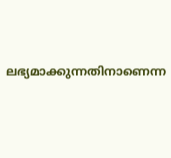ലഭ്യമാക്കുന്നതിനാണെന്ന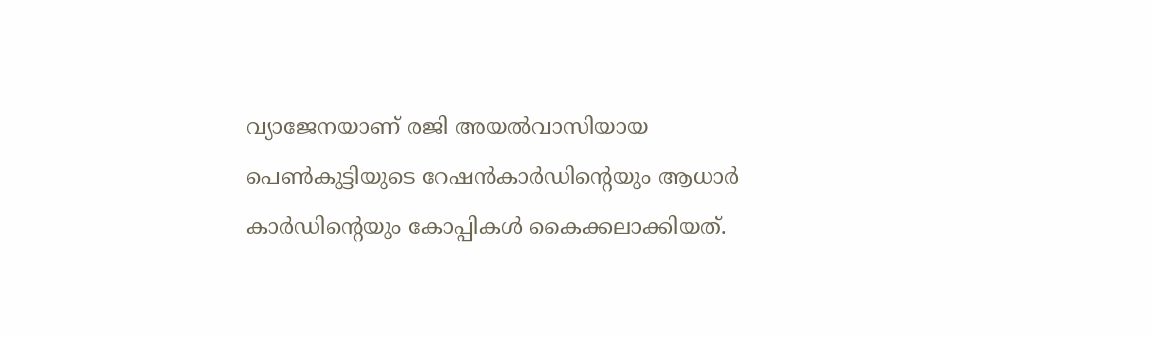വ്യാജേനയാണ് രജി അയൽവാസിയായ പെൺകുട്ടിയുടെ റേഷൻകാർഡിന്റെയും ആധാർ കാർഡിന്റെയും കോപ്പികൾ കൈക്കലാക്കിയത്.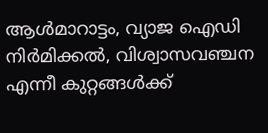ആൾമാറാട്ടം, വ്യാജ ഐഡി നിർമിക്കൽ, വിശ്വാസവഞ്ചന എന്നീ കുറ്റങ്ങൾക്ക്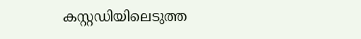കസ്റ്റഡിയിലെടുത്ത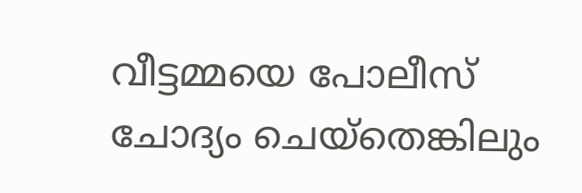വീട്ടമ്മയെ പോലീസ് ചോദ്യം ചെയ്തെങ്കിലും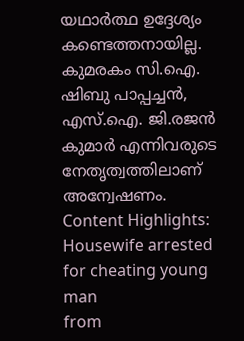യഥാർത്ഥ ഉദ്ദേശ്യം കണ്ടെത്തനായില്ല. കുമരകം സി.ഐ. ഷിബു പാപ്പച്ചൻ, എസ്.ഐ. ജി.രജൻ കുമാർ എന്നിവരുടെ നേതൃത്വത്തിലാണ് അന്വേഷണം. Content Highlights: Housewife arrested for cheating young man
from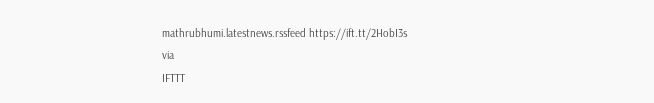mathrubhumi.latestnews.rssfeed https://ift.tt/2HobI3s
via
IFTTT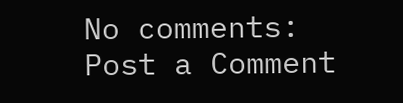No comments:
Post a Comment